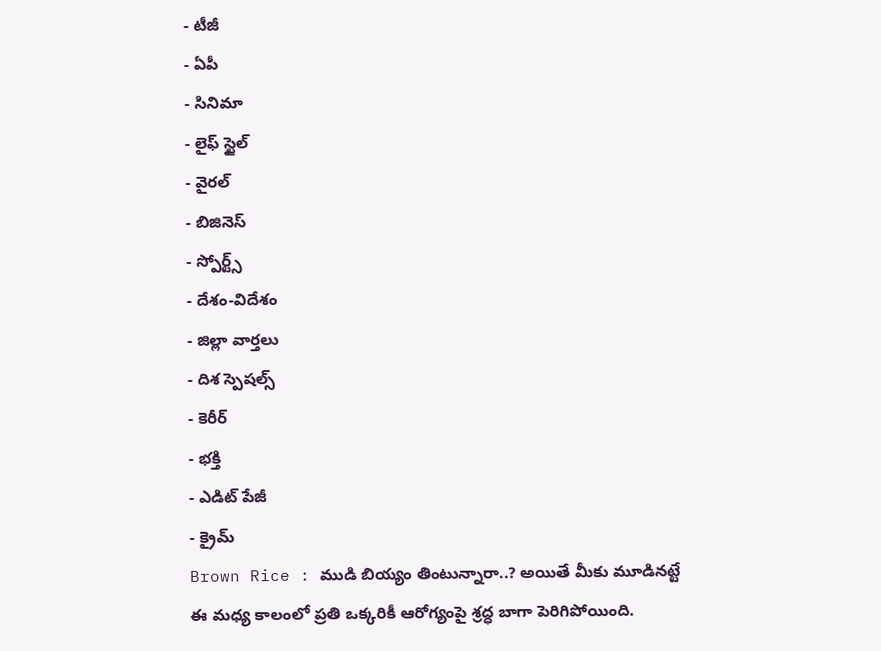- టీజీ
- ఏపీ
- సినిమా
- లైఫ్ స్టైల్
- వైరల్
- బిజినెస్
- స్పోర్ట్స్
- దేశం-విదేశం
- జిల్లా వార్తలు
- దిశ స్పెషల్స్
- కెరీర్
- భక్తి
- ఎడిట్ పేజీ
- క్రైమ్
Brown Rice : ముడి బియ్యం తింటున్నారా..? అయితే మీకు మూడినట్టే
ఈ మధ్య కాలంలో ప్రతి ఒక్కరికీ ఆరోగ్యంపై శ్రద్ధ బాగా పెరిగిపోయింది.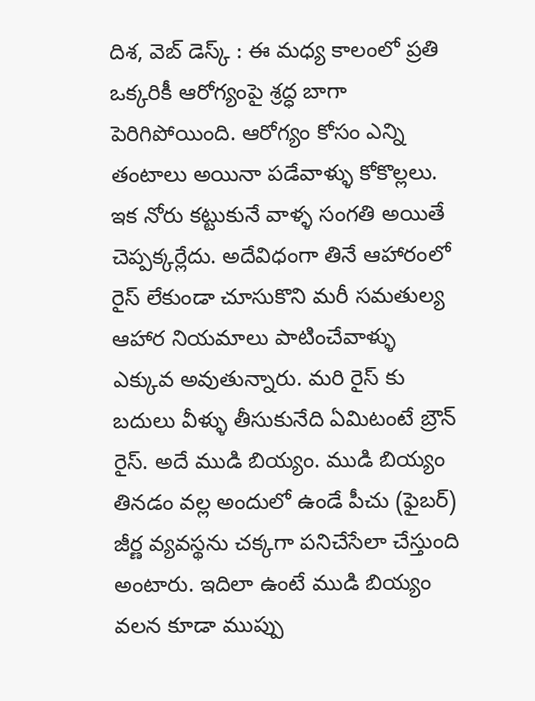దిశ, వెబ్ డెస్క్ : ఈ మధ్య కాలంలో ప్రతి ఒక్కరికీ ఆరోగ్యంపై శ్రద్ధ బాగా పెరిగిపోయింది. ఆరోగ్యం కోసం ఎన్ని తంటాలు అయినా పడేవాళ్ళు కోకొల్లలు. ఇక నోరు కట్టుకునే వాళ్ళ సంగతి అయితే చెప్పక్కర్లేదు. అదేవిధంగా తినే ఆహారంలో రైస్ లేకుండా చూసుకొని మరీ సమతుల్య ఆహార నియమాలు పాటించేవాళ్ళు ఎక్కువ అవుతున్నారు. మరి రైస్ కు బదులు వీళ్ళు తీసుకునేది ఏమిటంటే బ్రౌన్ రైస్. అదే ముడి బియ్యం. ముడి బియ్యం తినడం వల్ల అందులో ఉండే పీచు (ఫైబర్) జీర్ణ వ్యవస్థను చక్కగా పనిచేసేలా చేస్తుంది అంటారు. ఇదిలా ఉంటే ముడి బియ్యం వలన కూడా ముప్పు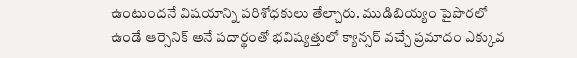ఉంటుందనే విషయాన్ని పరిశోధకులు తేల్చారు. ముడిబియ్యం పైపొరలో ఉండే ఆర్సెనిక్ అనే పదార్థంతో భవిష్యత్తులో క్యాన్సర్ వచ్చే ప్రమాదం ఎక్కువ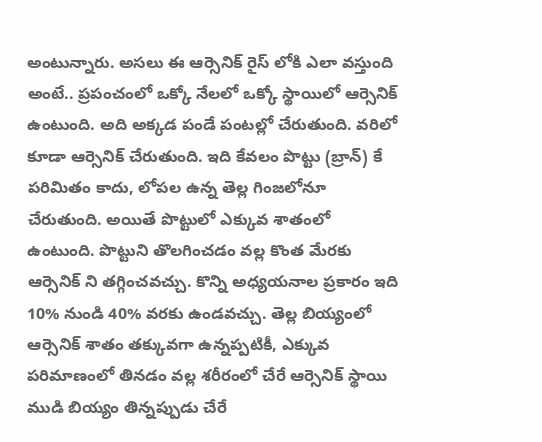అంటున్నారు. అసలు ఈ ఆర్సెనిక్ రైస్ లోకి ఎలా వస్తుంది అంటే.. ప్రపంచంలో ఒక్కో నేలలో ఒక్కో స్థాయిలో ఆర్సెనిక్ ఉంటుంది. అది అక్కడ పండే పంటల్లో చేరుతుంది. వరిలో కూడా ఆర్సెనిక్ చేరుతుంది. ఇది కేవలం పొట్టు (బ్రాన్) కే పరిమితం కాదు, లోపల ఉన్న తెల్ల గింజలోనూ చేరుతుంది. అయితే పొట్టులో ఎక్కువ శాతంలో ఉంటుంది. పొట్టుని తొలగించడం వల్ల కొంత మేరకు ఆర్సెనిక్ ని తగ్గించవచ్చు. కొన్ని అధ్యయనాల ప్రకారం ఇది 10% నుండి 40% వరకు ఉండవచ్చు. తెల్ల బియ్యంలో ఆర్సెనిక్ శాతం తక్కువగా ఉన్నప్పటికీ, ఎక్కువ పరిమాణంలో తినడం వల్ల శరీరంలో చేరే ఆర్సెనిక్ స్థాయి ముడి బియ్యం తిన్నప్పుడు చేరే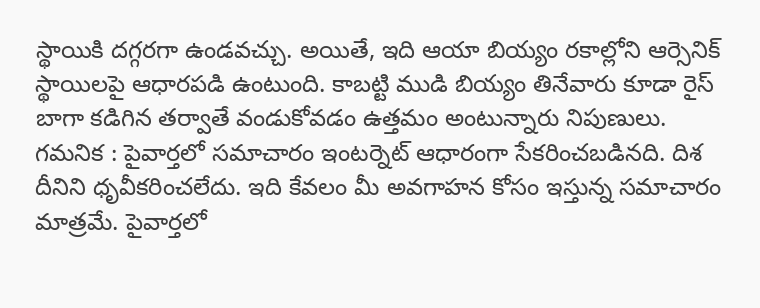స్థాయికి దగ్గరగా ఉండవచ్చు. అయితే, ఇది ఆయా బియ్యం రకాల్లోని ఆర్సెనిక్ స్థాయిలపై ఆధారపడి ఉంటుంది. కాబట్టి ముడి బియ్యం తినేవారు కూడా రైస్ బాగా కడిగిన తర్వాతే వండుకోవడం ఉత్తమం అంటున్నారు నిపుణులు.
గమనిక : పైవార్తలో సమాచారం ఇంటర్నెట్ ఆధారంగా సేకరించబడినది. దిశ దీనిని ధృవీకరించలేదు. ఇది కేవలం మీ అవగాహన కోసం ఇస్తున్న సమాచారం మాత్రమే. పైవార్తలో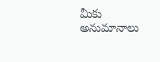మీకు అనుమానాలు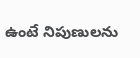ఉంటే నిపుణులను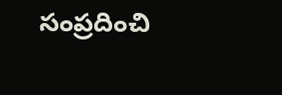సంప్రదించి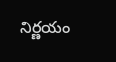నిర్ణయం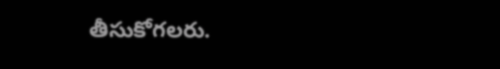తీసుకోగలరు.